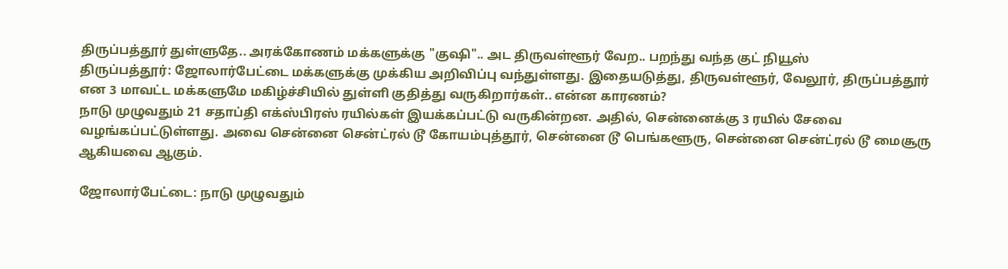திருப்பத்தூர் துள்ளுதே.. அரக்கோணம் மக்களுக்கு "குஷி".. அட திருவள்ளூர் வேற.. பறந்து வந்த குட் நியூஸ்
திருப்பத்தூர்: ஜோலார்பேட்டை மக்களுக்கு முக்கிய அறிவிப்பு வந்துள்ளது. இதையடுத்து, திருவள்ளூர், வேலூர், திருப்பத்தூர் என 3 மாவட்ட மக்களுமே மகிழ்ச்சியில் துள்ளி குதித்து வருகிறார்கள்.. என்ன காரணம்?
நாடு முழுவதும் 21 சதாப்தி எக்ஸ்பிரஸ் ரயில்கள் இயக்கப்பட்டு வருகின்றன. அதில், சென்னைக்கு 3 ரயில் சேவை வழங்கப்பட்டுள்ளது. அவை சென்னை சென்ட்ரல் டூ கோயம்புத்தூர், சென்னை டூ பெங்களூரு, சென்னை சென்ட்ரல் டூ மைசூரு ஆகியவை ஆகும்.

ஜோலார்பேட்டை: நாடு முழுவதும்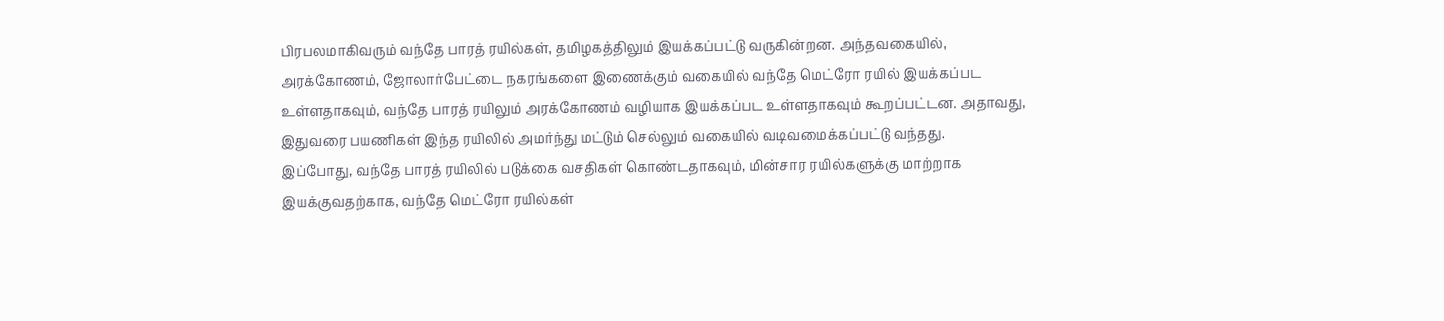பிரபலமாகிவரும் வந்தே பாரத் ரயில்கள், தமிழகத்திலும் இயக்கப்பட்டு வருகின்றன. அந்தவகையில், அரக்கோணம், ஜோலார்பேட்டை நகரங்களை இணைக்கும் வகையில் வந்தே மெட்ரோ ரயில் இயக்கப்பட உள்ளதாகவும், வந்தே பாரத் ரயிலும் அரக்கோணம் வழியாக இயக்கப்பட உள்ளதாகவும் கூறப்பட்டன. அதாவது, இதுவரை பயணிகள் இந்த ரயிலில் அமர்ந்து மட்டும் செல்லும் வகையில் வடிவமைக்கப்பட்டு வந்தது.
இப்போது, வந்தே பாரத் ரயிலில் படுக்கை வசதிகள் கொண்டதாகவும், மின்சார ரயில்களுக்கு மாற்றாக இயக்குவதற்காக, வந்தே மெட்ரோ ரயில்கள்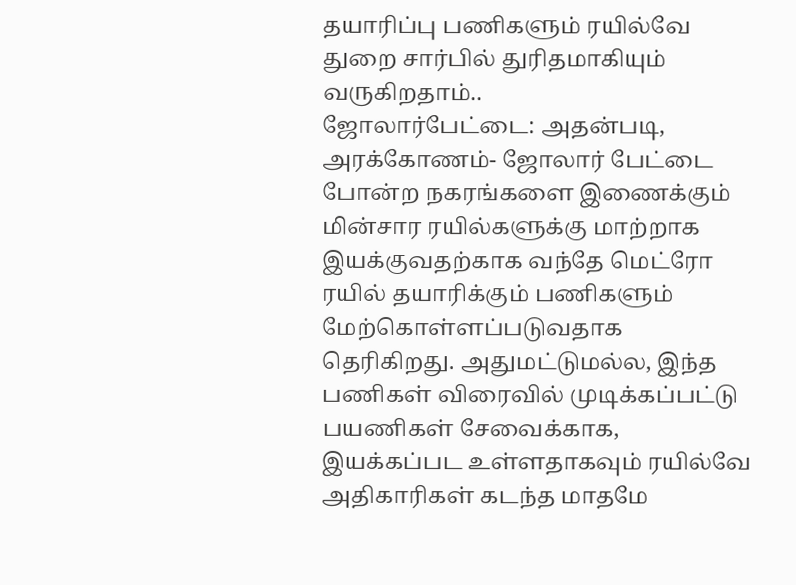தயாரிப்பு பணிகளும் ரயில்வே துறை சார்பில் துரிதமாகியும் வருகிறதாம்..
ஜோலார்பேட்டை: அதன்படி, அரக்கோணம்- ஜோலார் பேட்டை போன்ற நகரங்களை இணைக்கும் மின்சார ரயில்களுக்கு மாற்றாக இயக்குவதற்காக வந்தே மெட்ரோ ரயில் தயாரிக்கும் பணிகளும் மேற்கொள்ளப்படுவதாக தெரிகிறது. அதுமட்டுமல்ல, இந்த பணிகள் விரைவில் முடிக்கப்பட்டு பயணிகள் சேவைக்காக, இயக்கப்பட உள்ளதாகவும் ரயில்வே அதிகாரிகள் கடந்த மாதமே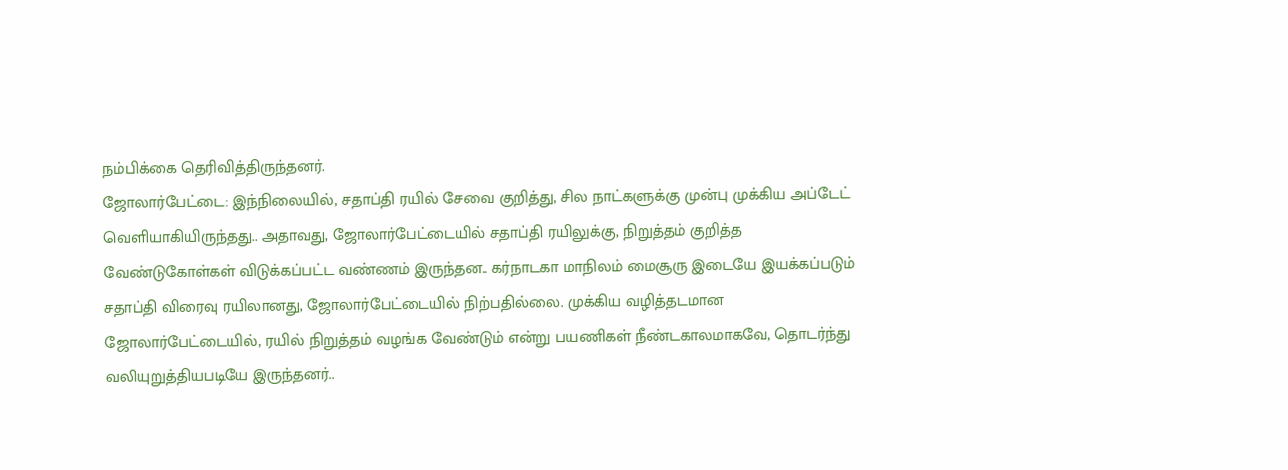நம்பிக்கை தெரிவித்திருந்தனர்.
ஜோலார்பேட்டை: இந்நிலையில், சதாப்தி ரயில் சேவை குறித்து, சில நாட்களுக்கு முன்பு முக்கிய அப்டேட் வெளியாகியிருந்தது.. அதாவது, ஜோலார்பேட்டையில் சதாப்தி ரயிலுக்கு, நிறுத்தம் குறித்த வேண்டுகோள்கள் விடுக்கப்பட்ட வண்ணம் இருந்தன.. கர்நாடகா மாநிலம் மைசூரு இடையே இயக்கப்படும் சதாப்தி விரைவு ரயிலானது, ஜோலார்பேட்டையில் நிற்பதில்லை. முக்கிய வழித்தடமான ஜோலார்பேட்டையில், ரயில் நிறுத்தம் வழங்க வேண்டும் என்று பயணிகள் நீண்டகாலமாகவே, தொடர்ந்து வலியுறுத்தியபடியே இருந்தனர்..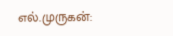எல்.முருகன்: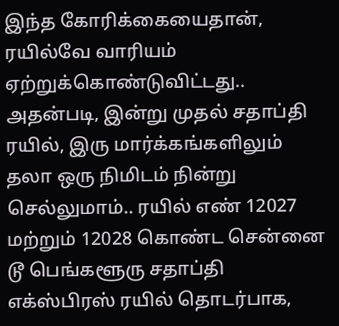இந்த கோரிக்கையைதான், ரயில்வே வாரியம் ஏற்றுக்கொண்டுவிட்டது.. அதன்படி, இன்று முதல் சதாப்தி ரயில், இரு மார்க்கங்களிலும் தலா ஒரு நிமிடம் நின்று செல்லுமாம்.. ரயில் எண் 12027 மற்றும் 12028 கொண்ட சென்னை டூ பெங்களூரு சதாப்தி எக்ஸ்பிரஸ் ரயில் தொடர்பாக,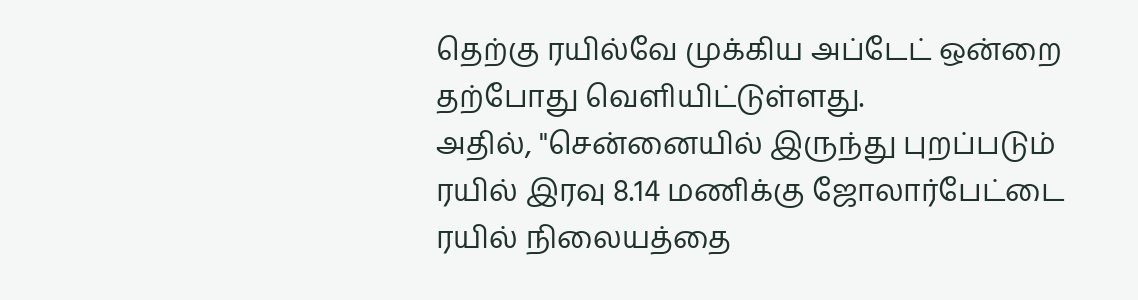தெற்கு ரயில்வே முக்கிய அப்டேட் ஒன்றை தற்போது வெளியிட்டுள்ளது.
அதில், "சென்னையில் இருந்து புறப்படும் ரயில் இரவு 8.14 மணிக்கு ஜோலார்பேட்டை ரயில் நிலையத்தை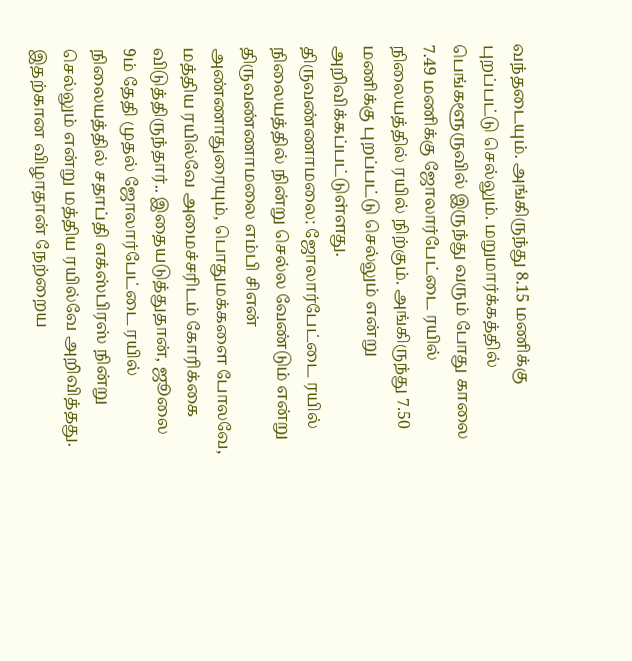வந்தடையும். அங்கிருந்து 8.15 மணிக்கு புறப்பட்டு செல்லும். மறுமார்க்கத்தில் பெங்களூருவில் இருந்து வரும் போது காலை 7.49 மணிக்கு ஜோலார்பேட்டை ரயில் நிலையத்தில் ரயில் நிற்கும். அங்கிருந்து 7.50 மணிக்கு புறப்பட்டு செல்லும் என்று அறிவிக்கப்பட்டுள்ளது.
திருவண்ணாமலை: ஜோலார்பேட்டை ரயில் நிலையத்தில் நின்று செல்ல வேண்டும் என்று திருவண்ணாமலை எம்பி சிஎன் அண்ணாதுரையும், பொதுமக்களை போலவே, மத்திய ரயில்வே அமைச்சரிடம் கோரிக்கை விடுத்திருந்தார்.. இதையடுத்துதான், ஜூலை 9ம் தேதி முதல் ஜோலார்பேட்டை ரயில் நிலையத்தில் சதாப்தி எக்ஸ்பிரஸ் நின்று செல்லும் என்று மத்திய ரயில்வே அறிவித்தது.
இதற்கான விழாதான் நேற்றைய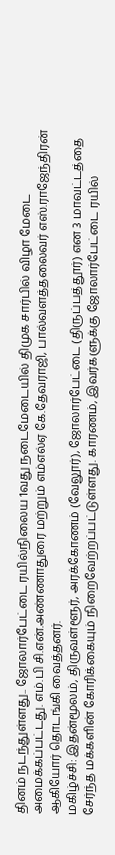தினம் நடந்துள்ளது.. ஜோலார்பேட்டை ரயில்நிலைய 1வது நடைமேடையில் திமுக சார்பில் விழா மேடை அமைக்கப்பட்டது. எம்.பி சி.என்.அண்ணாதுரை மற்றும் எம்எல்ஏ கே.தேவராஜி, பால்வளத்தலைவர் எஸ்.ராஜேந்திரன் ஆகியோர் தொடங்கி வைத்தனர்.
மகிழ்ச்சி: இதன்மூலம், திருவள்ளூர், அரக்கோணம் (வேலூர்), ஜோலார்பேட்டை (திருப்பத்தூர்) என 3 மாவட்டத்தை சேர்ந்த மக்களின் கோரிக்கையும் நிறைவேற்றப்பட்டுள்ளது. காரணம், இவர்களுக்கு ஜோலார்பேட்டை ரயில்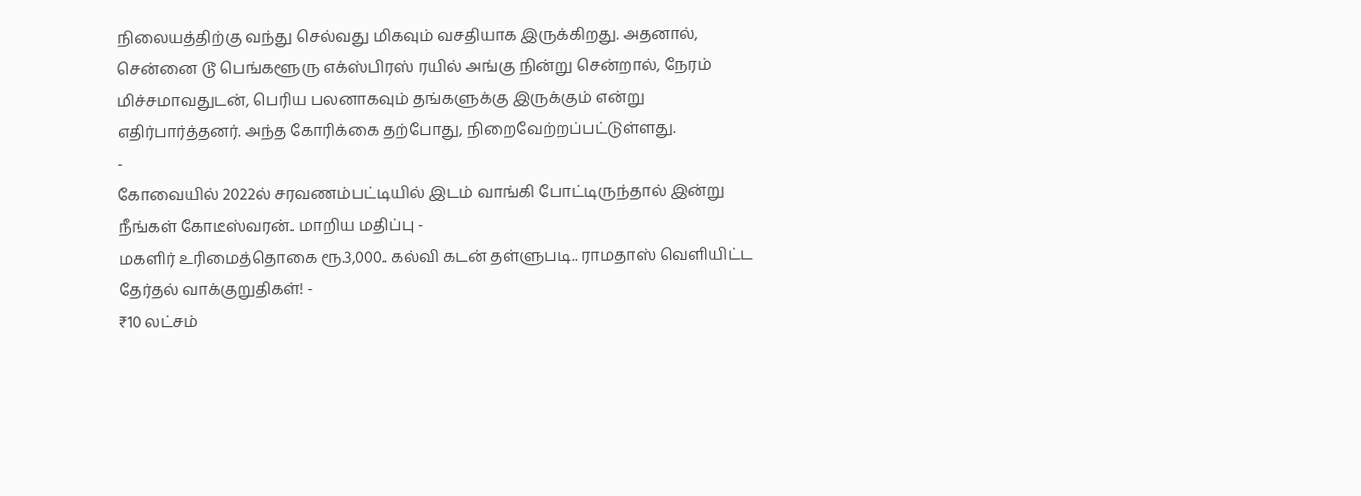நிலையத்திற்கு வந்து செல்வது மிகவும் வசதியாக இருக்கிறது. அதனால், சென்னை டூ பெங்களூரு எக்ஸ்பிரஸ் ரயில் அங்கு நின்று சென்றால், நேரம் மிச்சமாவதுடன், பெரிய பலனாகவும் தங்களுக்கு இருக்கும் என்று எதிர்பார்த்தனர். அந்த கோரிக்கை தற்போது, நிறைவேற்றப்பட்டுள்ளது.
-
கோவையில் 2022ல் சரவணம்பட்டியில் இடம் வாங்கி போட்டிருந்தால் இன்று நீங்கள் கோடீஸ்வரன்.. மாறிய மதிப்பு -
மகளிர் உரிமைத்தொகை ரூ.3,000.. கல்வி கடன் தள்ளுபடி.. ராமதாஸ் வெளியிட்ட தேர்தல் வாக்குறுதிகள்! -
₹10 லட்சம்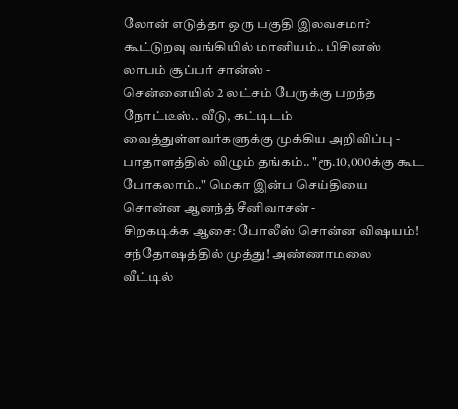லோன் எடுத்தா ஒரு பகுதி இலவசமா? கூட்டுறவு வங்கியில் மானியம்.. பிசினஸ் லாபம் சூப்பர் சான்ஸ் -
சென்னையில் 2 லட்சம் பேருக்கு பறந்த நோட்டீஸ்.. வீடு, கட்டிடம் வைத்துள்ளவர்களுக்கு முக்கிய அறிவிப்பு -
பாதாளத்தில் விழும் தங்கம்.. "ரூ.10,000க்கு கூட போகலாம்.." மெகா இன்ப செய்தியை சொன்ன ஆனந்த் சீனிவாசன் -
சிறகடிக்க ஆசை: போலீஸ் சொன்ன விஷயம்! சந்தோஷத்தில் முத்து! அண்ணாமலை வீட்டில்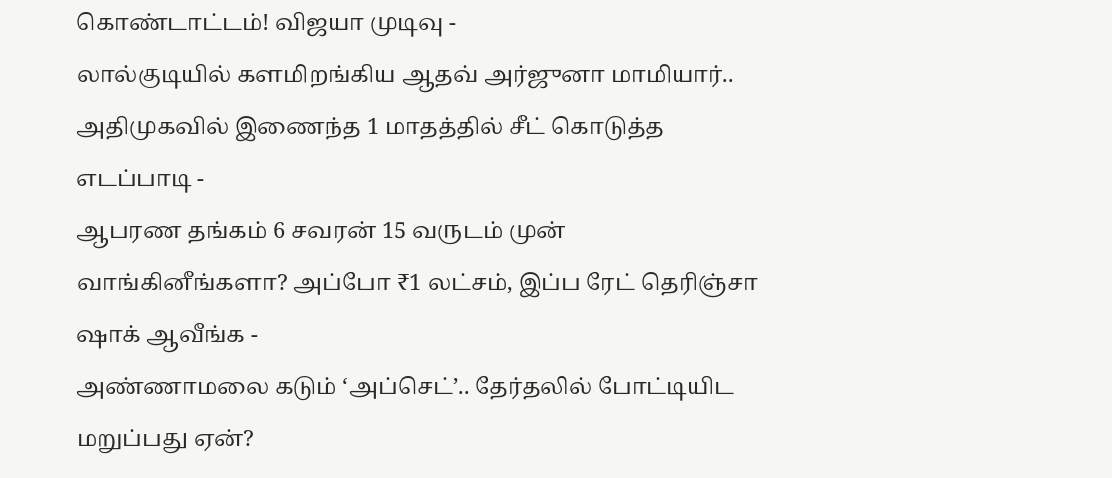கொண்டாட்டம்! விஜயா முடிவு -
லால்குடியில் களமிறங்கிய ஆதவ் அர்ஜுனா மாமியார்.. அதிமுகவில் இணைந்த 1 மாதத்தில் சீட் கொடுத்த எடப்பாடி -
ஆபரண தங்கம் 6 சவரன் 15 வருடம் முன் வாங்கினீங்களா? அப்போ ₹1 லட்சம், இப்ப ரேட் தெரிஞ்சா ஷாக் ஆவீங்க -
அண்ணாமலை கடும் ‘அப்செட்’.. தேர்தலில் போட்டியிட மறுப்பது ஏன்?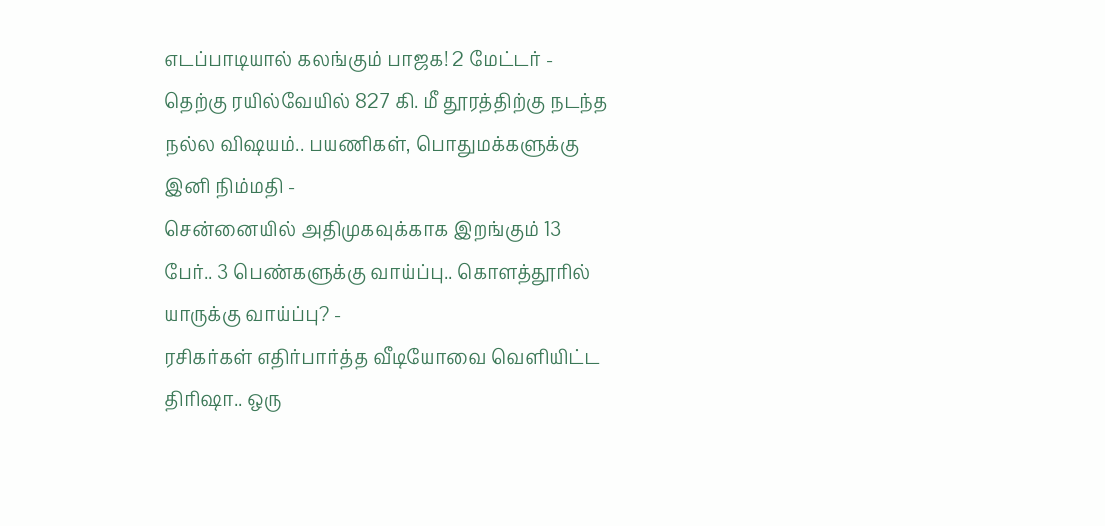எடப்பாடியால் கலங்கும் பாஜக! 2 மேட்டர் -
தெற்கு ரயில்வேயில் 827 கி. மீ தூரத்திற்கு நடந்த நல்ல விஷயம்.. பயணிகள், பொதுமக்களுக்கு இனி நிம்மதி -
சென்னையில் அதிமுகவுக்காக இறங்கும் 13 பேர்.. 3 பெண்களுக்கு வாய்ப்பு.. கொளத்தூரில் யாருக்கு வாய்ப்பு? -
ரசிகர்கள் எதிர்பார்த்த வீடியோவை வெளியிட்ட திரிஷா.. ஒரு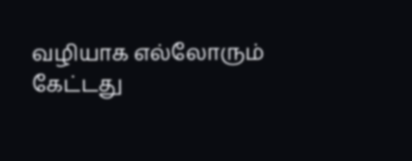வழியாக எல்லோரும் கேட்டது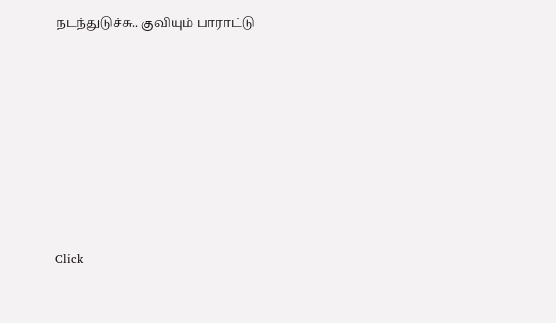நடந்துடுச்சு.. குவியும் பாராட்டு












Click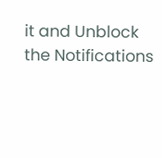it and Unblock the Notifications